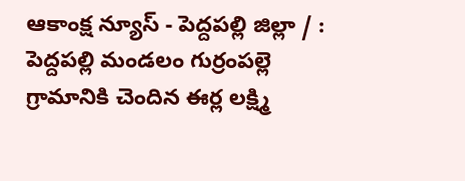ఆకాంక్ష న్యూస్ - పెద్దపల్లి జిల్లా / : పెద్దపల్లి మండలం గుర్రంపల్లె గ్రామానికి చెందిన ఈర్ల లక్ష్మి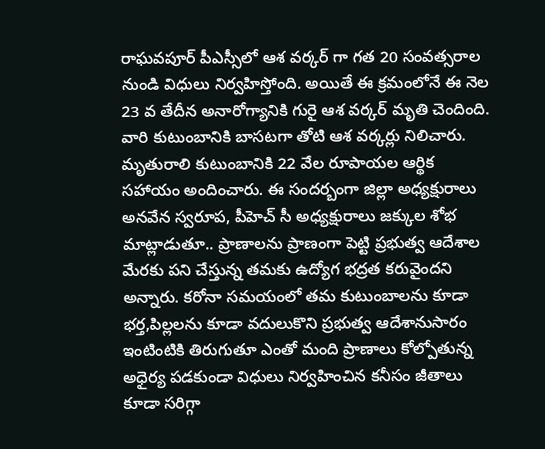రాఘవపూర్ పీఎస్సీలో ఆశ వర్కర్ గా గత 20 సంవత్సరాల నుండి విధులు నిర్వహిస్తోంది. అయితే ఈ క్రమంలోనే ఈ నెల 23 వ తేదీన అనారోగ్యానికి గురై ఆశ వర్కర్ మృతి చెందింది. వారి కుటుంబానికి బాసటగా తోటి ఆశ వర్కర్లు నిలిచారు. మృతురాలి కుటుంబానికి 22 వేల రూపాయల ఆర్థిక సహాయం అందించారు. ఈ సందర్బంగా జిల్లా అధ్యక్షురాలు అనవేన స్వరూప, పీహెచ్ సీ అధ్యక్షురాలు జక్కుల శోభ మాట్లాడుతూ.. ప్రాణాలను ప్రాణంగా పెట్టి ప్రభుత్వ ఆదేశాల మేరకు పని చేస్తున్న తమకు ఉద్యోగ భద్రత కరువైందని అన్నారు. కరోనా సమయంలో తమ కుటుంబాలను కూడా భర్త,పిల్లలను కూడా వదులుకొని ప్రభుత్వ ఆదేశానుసారం ఇంటింటికి తిరుగుతూ ఎంతో మంది ప్రాణాలు కోల్పోతున్న అధైర్య పడకుండా విధులు నిర్వహించిన కనీసం జీతాలు కూడా సరిగ్గా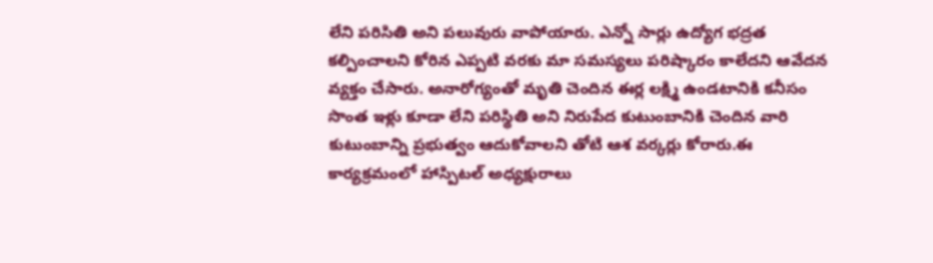లేని పరిసితి అని పలువురు వాపోయారు. ఎన్నో సార్లు ఉద్యోగ భద్రత కల్పించాలని కోరిన ఎప్పటి వరకు మా సమస్యలు పరిష్కారం కాలేదని ఆవేదన వ్యక్తం చేసారు. అనారోగ్యంతో మృతి చెందిన ఈర్ల లక్ష్మి ఉండటానికి కనీసం సొంత ఇళ్లు కూడా లేని పరిస్థితి అని నిరుపేద కుటుంబానికి చెందిన వారి కుటుంబాన్ని ప్రభుత్వం ఆదుకోవాలని తోటి ఆశ వర్కర్లు కోరారు.ఈ కార్యక్రమంలో హాస్పిటల్ అధ్యక్షురాలు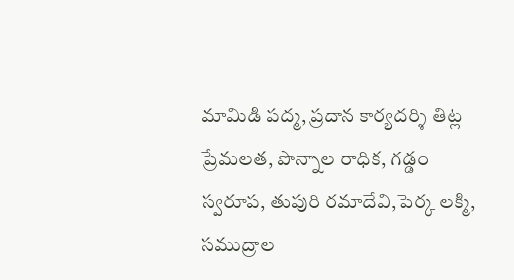మామిడి పద్మ, ప్రదాన కార్యదర్శి తిట్ల ప్రేమలత, పొన్నాల రాధిక, గడ్డం స్వరూప, తుపురి రమాదేవి,పెర్క లక్మి, సముద్రాల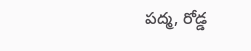పద్మ, రోడ్డ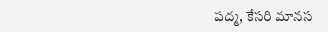పద్మ, కేసరి మానస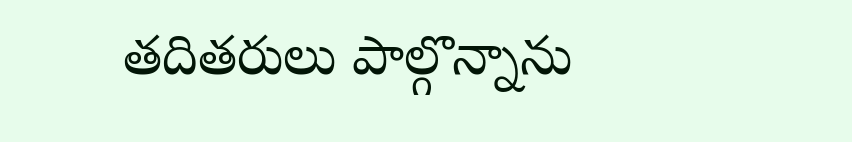తదితరులు పాల్గొన్నాను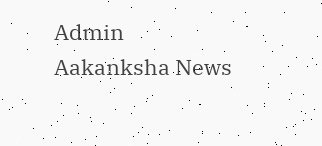Admin
Aakanksha News